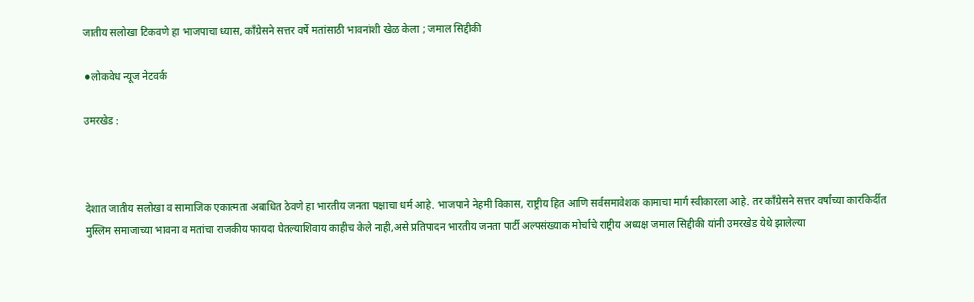जातीय सलोखा टिकवणे हा भाजपाचा ध्यास, काँग्रेसने सत्तर वर्षे मतांसाठी भावनांशी खेळ केला ; जमाल सिद्दीकी

⚫लोकवेध न्यूज नेटवर्क

उमरखेड :



देशात जातीय सलोखा व सामाजिक एकात्मता अबाधित ठेवणे हा भारतीय जनता पक्षाचा धर्म आहे. भाजपाने नेहमी विकास, राष्ट्रीय हित आणि सर्वसमावेशक कामाचा मार्ग स्वीकारला आहे. तर काँग्रेसने सत्तर वर्षांच्या कारकिर्दीत मुस्लिम समाजाच्या भावना व मतांचा राजकीय फायदा घेतल्याशिवाय काहीच केले नाही,असे प्रतिपादन भारतीय जनता पार्टी अल्पसंख्याक मोर्चाचे राष्ट्रीय अध्यक्ष जमाल सिद्दीकी यांनी उमरखेड येथे झालेल्या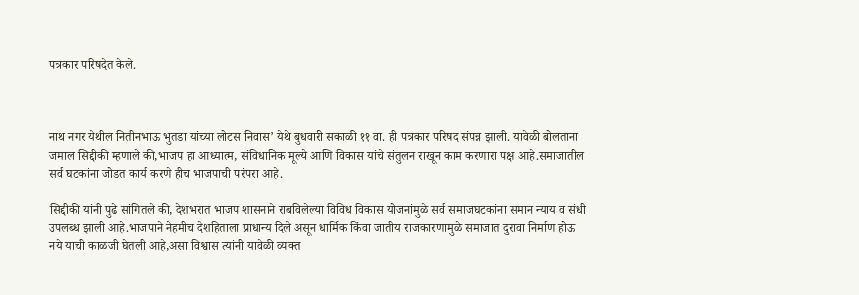पत्रकार परिषदेत केले.



नाथ नगर येथील नितीनभाऊ भुतडा यांच्या लोटस निवास’ येथे बुधवारी सकाळी ११ वा. ही पत्रकार परिषद संपन्न झाली. यावेळी बोलताना जमाल सिद्दीकी म्हणाले की,भाजप हा आध्यात्म, संविधानिक मूल्ये आणि विकास यांचे संतुलन राखून काम करणारा पक्ष आहे.समाजातील सर्व घटकांना जोडत कार्य करणे हीच भाजपाची परंपरा आहे.

सिद्दीकी यांनी पुढे सांगितले की, देशभरात भाजप शासनाने राबविलेल्या विविध विकास योजनांमुळे सर्व समाजघटकांना समान न्याय व संधी उपलब्ध झाली आहे.भाजपाने नेहमीच देशहिताला प्राधान्य दिले असून धार्मिक किंवा जातीय राजकारणामुळे समाजात दुरावा निर्माण होऊ नये याची काळजी घेतली आहे,असा विश्वास त्यांनी यावेळी व्यक्त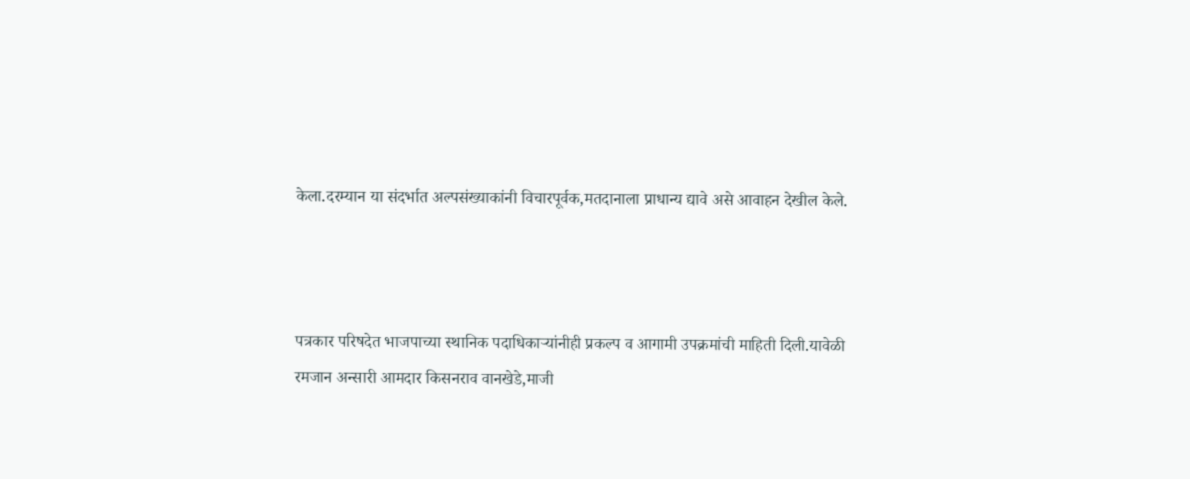केला.दरम्यान या संदर्भात अल्पसंख्याकांनी विचारपूर्वक,मतदानाला प्राधान्य द्यावे असे आवाहन देखील केले.



पत्रकार परिषदेत भाजपाच्या स्थानिक पदाधिकाऱ्यांनीही प्रकल्प व आगामी उपक्रमांची माहिती दिली.यावेळी रमजान अन्सारी आमदार किसनराव वानखेडे,माजी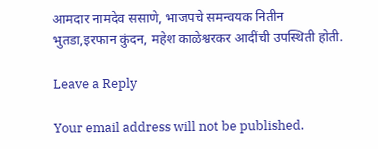आमदार नामदेव ससाणे, भाजपचे समन्वयक नितीन भुतडा,इरफान कुंदन, महेश काळेश्वरकर आदींची उपस्थिती होती.

Leave a Reply

Your email address will not be published.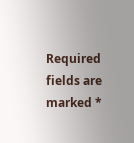Required fields are marked *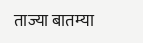ताज्या बातम्या